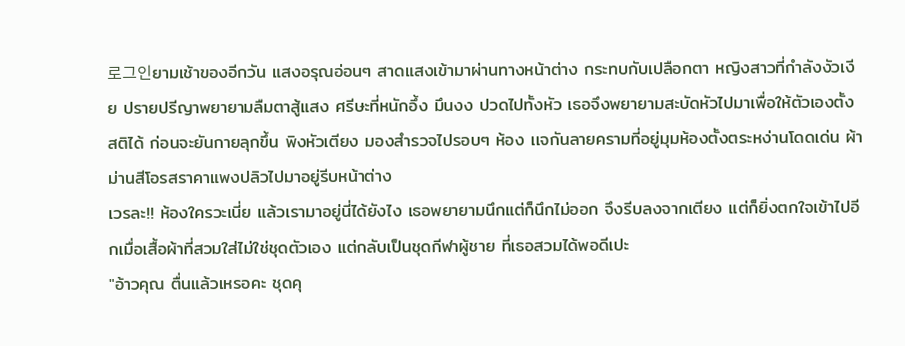로그인ยามเช้าของอีกวัน แสงอรุณอ่อนๆ สาดแสงเข้ามาผ่านทางหน้าต่าง กระทบกับเปลือกตา หญิงสาวที่กำลังงัวเงีย ปรายปรีญาพยายามลืมตาสู้แสง ศรีษะที่หนักอึ้ง มึนงง ปวดไปทั้งหัว เธอจึงพยายามสะบัดหัวไปมาเพื่อให้ตัวเองตั้งสติได้ ก่อนจะยันกายลุกขึ้น พิงหัวเตียง มองสำรวจไปรอบๆ ห้อง เเจกันลายครามที่อยู่มุมห้องตั้งตระหง่านโดดเด่น ผ้าม่านสีโอรสราคาแพงปลิวไปมาอยู่รีบหน้าต่าง
เวรละ!! ห้องใครวะเนี่ย แล้วเรามาอยู่นี่ได้ยังไง เธอพยายามนึกแต่ก็นึกไม่ออก จึงรีบลงจากเตียง แต่ก็ยิ่งตกใจเข้าไปอีกเมื่อเสื้อผ้าที่สวมใส่ไม่ใช่ชุดตัวเอง แต่กลับเป็นชุดกีฬาผู้ชาย ที่เธอสวมได้พอดีเปะ
"อ้าวคุณ ตื่นแล้วเหรอคะ ชุดคุ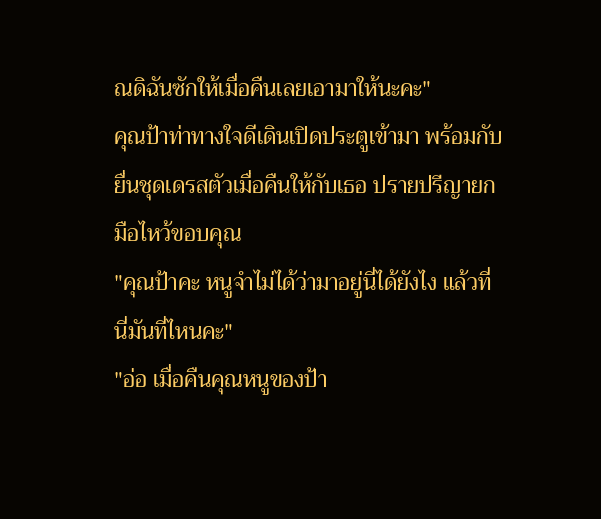ณดิฉันซักให้เมื่อคืนเลยเอามาให้นะคะ"
คุณป้าท่าทางใจดีเดินเปิดประตูเข้ามา พร้อมกับยื่นชุดเดรสตัวเมื่อคืนให้กับเธอ ปรายปรีญายกมือไหว้ขอบคุณ
"คุณป้าคะ หนูจำไม่ได้ว่ามาอยู่นี่ได้ยังไง แล้วที่นี่มันที่ไหนคะ"
"อ่อ เมื่อคืนคุณหนูของป้า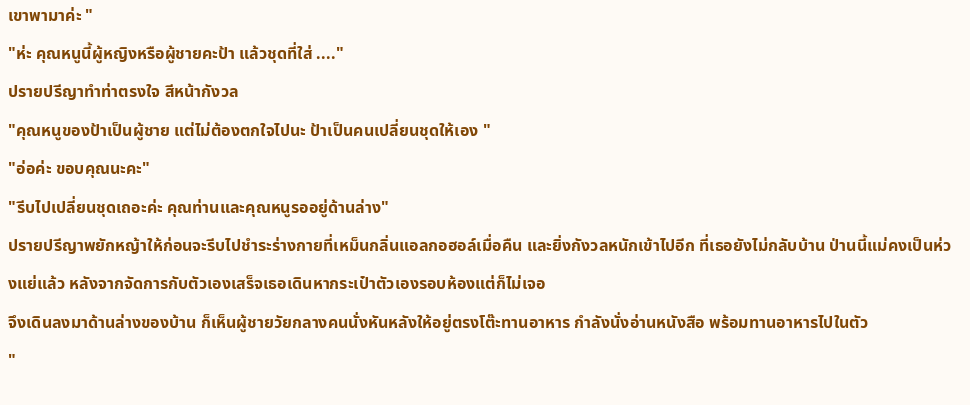เขาพามาค่ะ "
"ห่ะ คุณหนูนี้ผู้หญิงหรือผู้ชายคะป้า แล้วชุดที่ใส่ ...."
ปรายปรีญาทำท่าตรงใจ สีหน้ากังวล
"คุณหนูของป้าเป็นผู้ชาย แต่ไม่ต้องตกใจไปนะ ป้าเป็นคนเปลี่ยนชุดให้เอง "
"อ่อค่ะ ขอบคุณนะคะ"
"รีบไปเปลี่ยนชุดเถอะค่ะ คุณท่านและคุณหนูรออยู่ด้านล่าง"
ปรายปรีญาพยักหญ้าให้ก่อนจะรีบไปชำระร่างกายที่เหม็นกลิ่นแอลกอฮอล์เมื่อคืน และยิ่งกังวลหนักเข้าไปอีก ที่เธอยังไม่กลับบ้าน ป่านนี้แม่คงเป็นห่วงแย่แล้ว หลังจากจัดการกับตัวเองเสร็จเธอเดินหากระเป๋าตัวเองรอบห้องแต่ก็ไม่เจอ
จึงเดินลงมาด้านล่างของบ้าน ก็เห็นผู้ชายวัยกลางคนนั่งหันหลังให้อยู่ตรงโต๊ะทานอาหาร กำลังนั่งอ่านหนังสือ พร้อมทานอาหารไปในตัว
"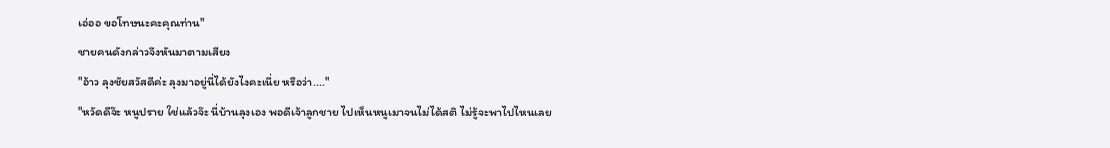เอ่ออ ขอโทษนะคะคุณท่าน"
ชายคนดังกล่าวจึงหันมาตามเสียง
"อ้าว ลุงชัยสวัสดีค่ะ ลุงมาอยู่นี่ได้ยังไงคะเนี่ย หรือว่า...."
"หวัดดีจ๊ะ หนูปราย ใช่แล้วจ๊ะ นี่บ้านลุงเอง พอดีเจ้าลูกชาย ไปเห็นหนูเมาจนไม่ได้สติ ไม่รู้จะพาไปไหนเลย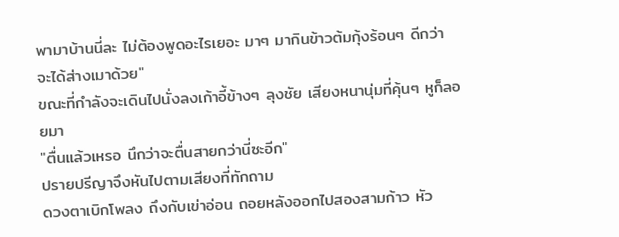พามาบ้านนี่ละ ไม่ต้องพูดอะไรเยอะ มาๆ มากินข้าวต้มกุ้งร้อนๆ ดีกว่า จะได้ส่างเมาด้วย"
ขณะที่กำลังจะเดินไปนั่งลงเก้าอี้ข้างๆ ลุงชัย เสียงหนานุ่มที่คุ้นๆ หูก็ลอยมา
"ตื่นแล้วเหรอ นึกว่าจะตื่นสายกว่านี่ซะอีก"
ปรายปรีญาจึงหันไปตามเสียงที่ทักถาม
ดวงตาเบิกโพลง ถึงกับเข่าอ่อน ถอยหลังออกไปสองสามก้าว หัว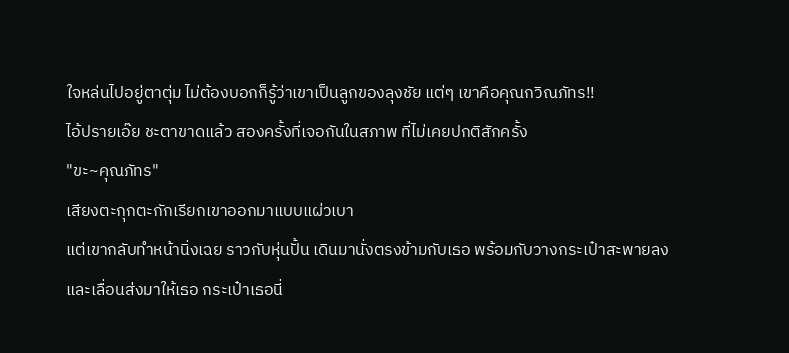ใจหล่นไปอยู่ตาตุ่ม ไม่ต้องบอกก็รู้ว่าเขาเป็นลูกของลุงชัย แต่ๆ เขาคือคุณกวิณภัทร!!
ไอ้ปรายเอ๊ย ชะตาขาดแล้ว สองครั้งที่เจอกันในสภาพ ที่ไม่เคยปกติสักครั้ง
"ขะ~คุณภัทร"
เสียงตะกุกตะกักเรียกเขาออกมาแบบแผ่วเบา
แต่เขากลับทำหน้านิ่งเฉย ราวกับหุ่นปั้น เดินมานั่งตรงข้ามกับเธอ พร้อมกับวางกระเป๋าสะพายลงและเลื่อนส่งมาให้เธอ กระเป๋าเธอนี่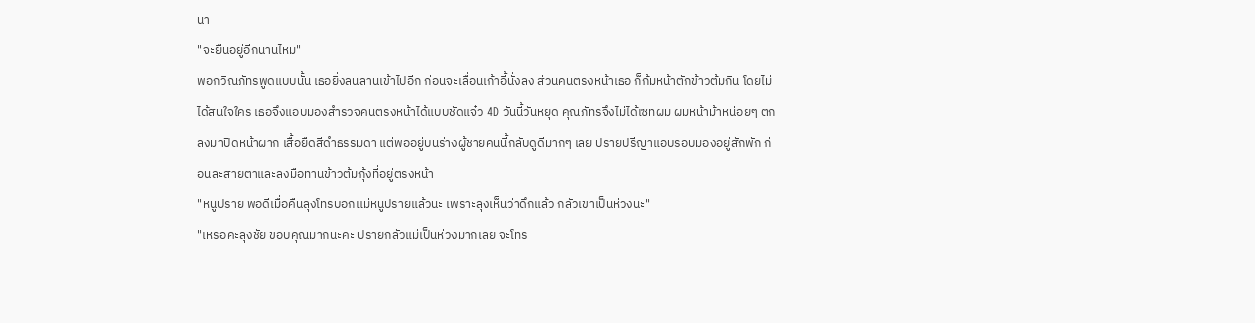นา
"จะยืนอยู่อีกนานไหม"
พอกวิณภัทรพูดแบบนั้น เธอยิ่งลนลานเข้าไปอีก ก่อนจะเลื่อนเก้าอี้นั่งลง ส่วนคนตรงหน้าเธอ ก็ก้มหน้าตักข้าวต้มกิน โดยไม่ได้สนใจใคร เธอจึงแอบมองสำรวจคนตรงหน้าได้แบบชัดแจ๋ว 4D วันนี้วันหยุด คุณภัทรจึงไม่ได้เซทผม ผมหน้าม้าหน่อยๆ ตกลงมาปิดหน้าผาก เสื้อยืดสีดำธรรมดา แต่พออยู่บนร่างผู้ชายคนนี้กลับดูดีมากๆ เลย ปรายปรีญาแอบรอบมองอยู่สักพัก ก่อนละสายตาและลงมือทานข้าวต้มกุ้งที่อยู่ตรงหน้า
"หนูปราย พอดีเมื่อคืนลุงโทรบอกแม่หนูปรายแล้วนะ เพราะลุงเห็นว่าดึกแล้ว กลัวเขาเป็นห่วงนะ"
"เหรอคะลุงชัย ขอบคุณมากนะคะ ปรายกลัวแม่เป็นห่วงมากเลย จะโทร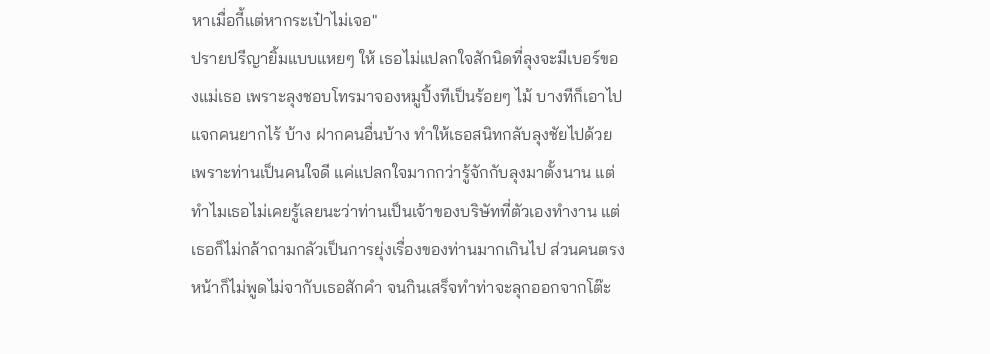หาเมื่อกี้แต่หากระเป๋าไม่เจอ"
ปรายปรีญายิ้มแบบแหยๆ ให้ เธอไม่แปลกใจสักนิดที่ลุงจะมีเบอร์ของแม่เธอ เพราะลุงชอบโทรมาจองหมูปิ้งทีเป็นร้อยๆ ไม้ บางทีก็เอาไปแจกคนยากไร้ บ้าง ฝากคนอื่นบ้าง ทำให้เธอสนิทกลับลุงชัยไปด้วย เพราะท่านเป็นคนใจดี แค่แปลกใจมากกว่ารู้จักกับลุงมาตั้งนาน แต่ทำไมเธอไม่เคยรู้เลยนะว่าท่านเป็นเจ้าของบริษัทที่ตัวเองทำงาน แต่เธอก็ไม่กล้าถามกลัวเป็นการยุ่งเรื่องของท่านมากเกินไป ส่วนคนตรงหน้าก็ไม่พูดไม่จากับเธอสักคำ จนกินเสร็จทำท่าจะลุกออกจากโต๊ะ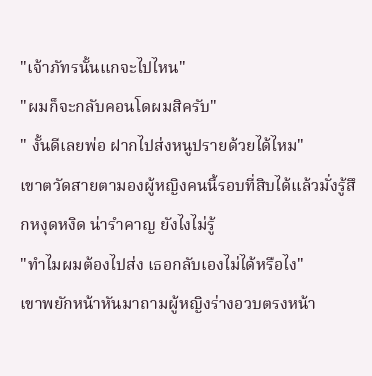"เจ้าภัทรนั้นแกจะไปไหน"
"ผมก็จะกลับคอนโดผมสิครับ"
" งั้นดีเลยพ่อ ฝากไปส่งหนูปรายด้วยได้ไหม"
เขาตวัดสายตามองผู้หญิงคนนี้รอบที่สิบได้แล้วมั่งรู้สึกหงุดหงิด น่ารำคาญ ยังไงไม่รู้
"ทำไมผมต้องไปส่ง เธอกลับเองไม่ได้หรือไง"
เขาพยักหน้าหันมาถามผู้หญิงร่างอวบตรงหน้า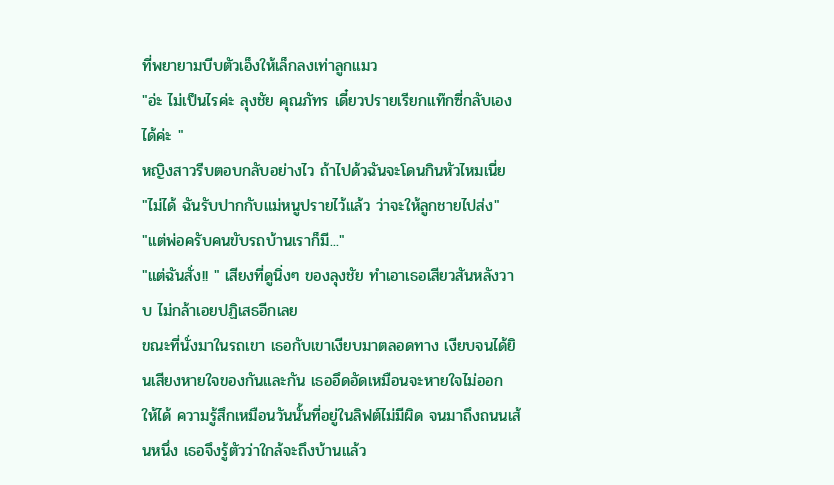ที่พยายามบีบตัวเอ็งให้เล็กลงเท่าลูกแมว
"อ่ะ ไม่เป็นไรค่ะ ลุงชัย คุณภัทร เดี๋ยวปรายเรียกแท๊กซี่กลับเองได้ค่ะ "
หญิงสาวรีบตอบกลับอย่างไว ถ้าไปด้วฉันจะโดนกินหัวไหมเนี่ย
"ไม่ได้ ฉันรับปากกับแม่หนูปรายไว้แล้ว ว่าจะให้ลูกชายไปส่ง"
"แต่พ่อครับคนขับรถบ้านเราก็มี..."
"แต่ฉันสั่ง!! " เสียงที่ดูนิ่งๆ ของลุงชัย ทำเอาเธอเสียวสันหลังวาบ ไม่กล้าเอยปฏิเสธอีกเลย
ขณะที่นั่งมาในรถเขา เธอกับเขาเงียบมาตลอดทาง เงียบจนได้ยินเสียงหายใจของกันและกัน เธออึดอัดเหมือนจะหายใจไม่ออก ให้ได้ ความรู้สึกเหมือนวันนั้นที่อยู่ในลิฟต์ไม่มีผิด จนมาถึงถนนเส้นหนึ่ง เธอจึงรู้ตัวว่าใกล้จะถึงบ้านแล้ว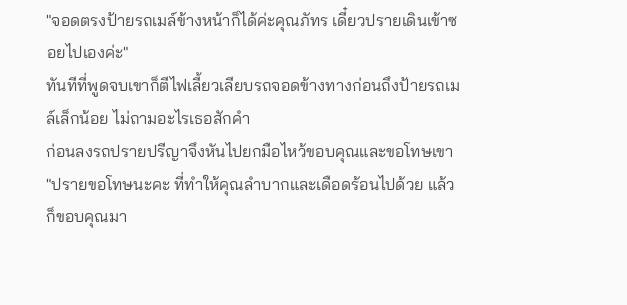"จอดตรงป้ายรถเมล์ข้างหน้าก็ได้ค่ะคุณภัทร เดี๋ยวปรายเดินเข้าซอยไปเองค่ะ"
ทันทีที่พูดจบเขาก็ตีไฟเลี้ยวเลียบรถจอดข้างทางก่อนถึงป้ายรถเมล์เล็กน้อย ไม่ถามอะไรเธอสักคำ
ก่อนลงรถปรายปรีญาจึงหันไปยกมือไหว้ขอบคุณและขอโทษเขา
"ปรายขอโทษนะคะ ที่ทำให้คุณลำบากและเดือดร้อนไปด้วย แล้วก็ขอบคุณมา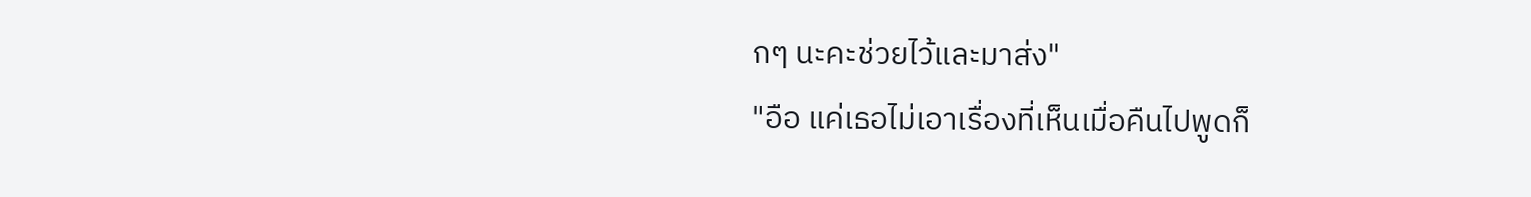กๆ นะคะช่วยไว้และมาส่ง"
"อือ แค่เธอไม่เอาเรื่องที่เห็นเมื่อคืนไปพูดก็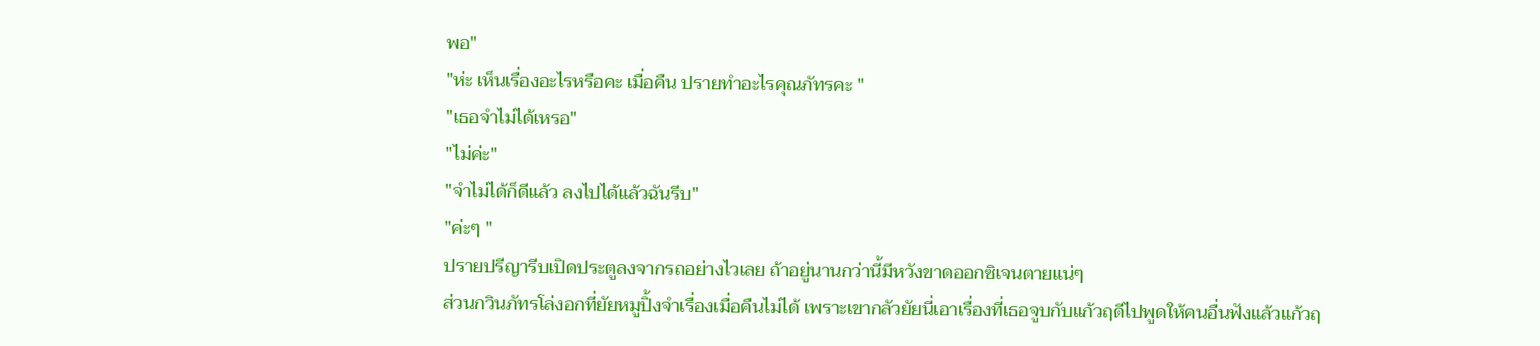พอ"
"ห่ะ เห็นเรื่องอะไรหรือคะ เมื่อคืน ปรายทำอะไรคุณภัทรคะ "
"เธอจำไม่ได้เหรอ"
"ไม่ค่ะ"
"จำไม่ได้ก็ดีแล้ว ลงไปได้แล้วฉันรีบ"
"ค่ะๆ "
ปรายปรีญารีบเปิดประตูลงจากรถอย่างไวเลย ถ้าอยู่นานกว่านี้มีหวังขาดออกซิเจนตายแน่ๆ
ส่วนกวินภัทรโล่งอกที่ยัยหมูปิ้งจำเรื่องเมื่อคืนไม่ได้ เพราะเขากลัวยัยนี่เอาเรื่องที่เธอจูบกับแก้วฤดีไปพูดให้คนอื่นฟังแล้วแก้วฤ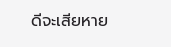ดีจะเสียหาย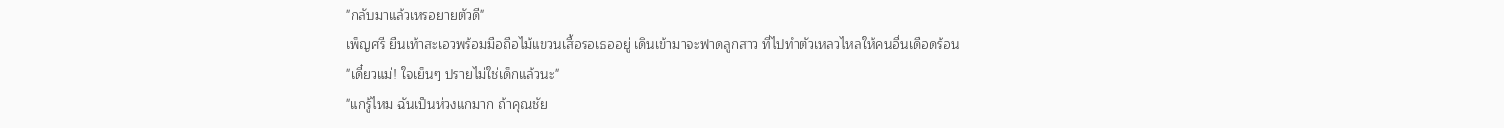"กลับมาแล้วเหรอยายตัวดี"
เพ็ญศรี ยืนเท้าสะเอวพร้อมมือถือไม้แขวนเสื้อรอเธออยู่ เดินเข้ามาจะฟาดลูกสาว ที่ไปทำตัวเหลวไหลให้คนอื่นเดือดร้อน
"เดี๋ยวแม่! ใจเย็นๆ ปรายไม่ใช่เด็กแล้วนะ"
"แกรู้ไหม ฉันเป็นห่วงแกมาก ถ้าคุณชัย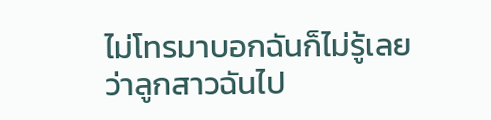ไม่โทรมาบอกฉันก็ไม่รู้เลยว่าลูกสาวฉันไป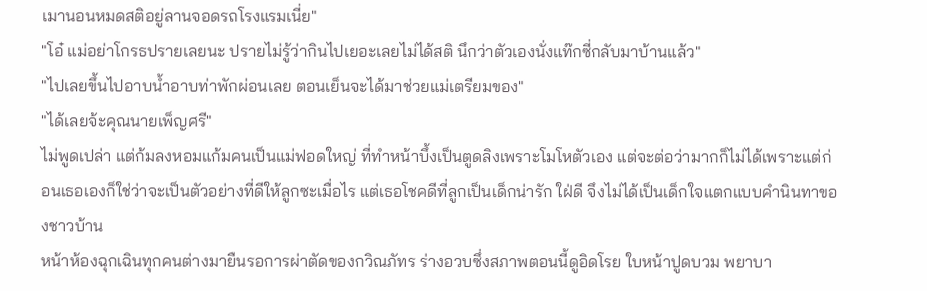เมานอนหมดสติอยู่ลานจอดรถโรงแรมเนี่ย"
"โอ๋ แม่อย่าโกรธปรายเลยนะ ปรายไม่รู้ว่ากินไปเยอะเลยไม่ได้สติ นึกว่าตัวเองนั่งแท๊กซี่กลับมาบ้านแล้ว"
"ไปเลยขึ้นไปอาบน้ำอาบท่าพักผ่อนเลย ตอนเย็นจะได้มาช่วยแม่เตรียมของ"
"ได้เลยจ้ะคุณนายเพ็ญศรี"
ไม่พูดเปล่า แต่ก้มลงหอมแก้มคนเป็นแม่ฟอดใหญ่ ที่ทำหน้าบึ้งเป็นตูดลิงเพราะโมโหตัวเอง แต่จะต่อว่ามากก็ไม่ได้เพราะแต่ก่อนเธอเองก็ใช่ว่าจะเป็นตัวอย่างที่ดีให้ลูกซะเมื่อไร แต่เธอโชคดีที่ลูกเป็นเด็กน่ารัก ใฝ่ดี จึงไม่ได้เป็นเด็กใจแตกแบบคำนินทาของชาวบ้าน
หน้าห้องฉุกเฉินทุกคนต่างมายืนรอการผ่าตัดของกวิณภัทร ร่างอวบซึ่งสภาพตอนนี้ดูอิดโรย ใบหน้าปูดบวม พยาบา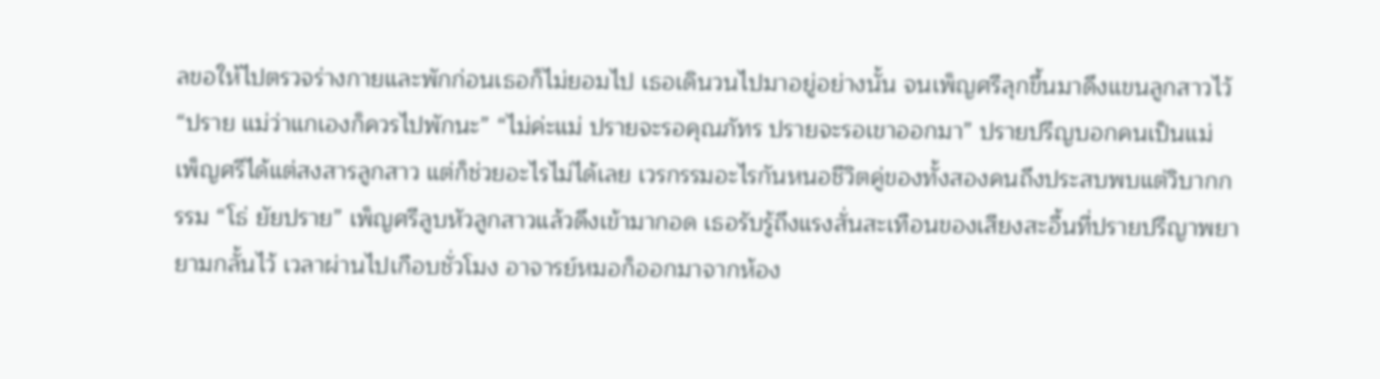ลขอให้ไปตรวจร่างกายและพักก่อนเธอก็ไม่ยอมไป เธอเดินวนไปมาอยู่อย่างนั้น จนเพ็ญศรีลุกขึ้นมาดึงแขนลูกสาวไว้ “ปราย แม่ว่าแกเองก็ควรไปพักนะ” “ไม่ค่ะแม่ ปรายจะรอคุณภัทร ปรายจะรอเขาออกมา” ปรายปรีญบอกคนเป็นแม่ เพ็ญศรีได้แต่สงสารลูกสาว แต่ก็ช่วยอะไรไม่ได้เลย เวรกรรมอะไรกันหนอชีวิตคู่ของทั้งสองคนถึงประสบพบแต่วิบากกรรม “โธ่ ยัยปราย” เพ็ญศรีลูบหัวลูกสาวแล้วดึงเข้ามากอด เธอรับรู้ถึงแรงสั่นสะเทือนของเสียงสะอื้นที่ปรายปรีญาพยายามกลั้นไว้ เวลาผ่านไปเกือบชั่วโมง อาจารย์หมอก็ออกมาจากห้อง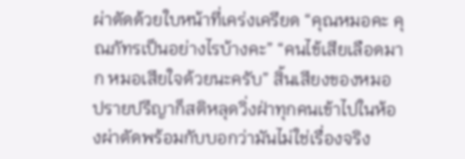ผ่าตัดด้วยใบหน้าที่เคร่งเครียด “คุณหมอคะ คุณภัทรเป็นอย่างไรบ้างคะ” “คนไข้เสียเลือดมาก หมอเสียใจด้วยนะครับ” สิ้นเสียงของหมอ ปรายปรีญาก็สติหลุดวิ่งฝ่าทุกคนเข้าไปในห้องผ่าตัดพร้อมกับบอกว่ามันไม่ใช่เรื่องจริง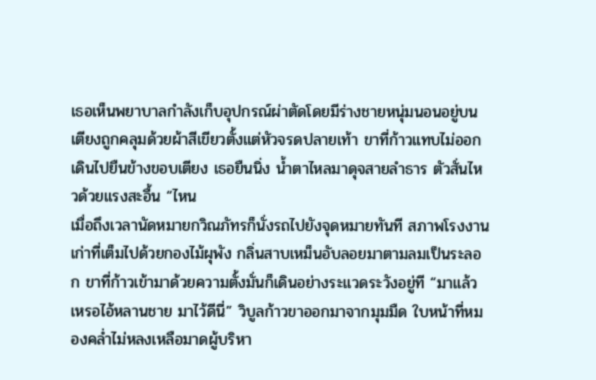เธอเห็นพยาบาลกำลังเก็บอุปกรณ์ผ่าตัดโดยมีร่างชายหนุ่มนอนอยู่บนเตียงถูกคลุมด้วยผ้าสีเขียวตั้งแต่หัวจรดปลายเท้า ขาที่ก้าวแทบไม่ออกเดินไปยืนข้างขอบเตียง เธอยืนนิ่ง น้ำตาไหลมาดุจสายลำธาร ตัวสั่นไหวด้วยแรงสะอื้น “ไหน
เมื่อถึงเวลานัดหมายกวิณภัทรก็นั่งรถไปยังจุดหมายทันที สภาพโรงงานเก่าที่เต็มไปด้วยกองไม้ผุพัง กลิ่นสาบเหม็นอับลอยมาตามลมเป็นระลอก ขาที่ก้าวเข้ามาด้วยความตั้งมั่นก็เดินอย่างระแวดระวังอยู่ที “มาแล้วเหรอไอ้หลานชาย มาไว้ดีนี่” วิบูลก้าวขาออกมาจากมุมมืด ใบหน้าที่หมองคล่ำไม่หลงเหลือมาดผู้บริหา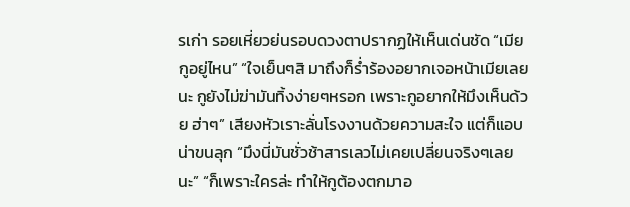รเก่า รอยเหี่ยวย่นรอบดวงตาปรากฏให้เห็นเด่นชัด “เมียกูอยู่ไหน” “ใจเย็นๆสิ มาถึงก็ร่ำร้องอยากเจอหน้าเมียเลยนะ กูยังไม่ฆ่ามันทิ้งง่ายๆหรอก เพราะกูอยากให้มึงเห็นด้วย ฮ่าๆ” เสียงหัวเราะลั่นโรงงานด้วยความสะใจ แต่ก็แอบน่าขนลุก “มึงนี่มันชั่วช้าสารเลวไม่เคยเปลี่ยนจริงๆเลยนะ” “ก็เพราะใครล่ะ ทำให้กูต้องตกมาอ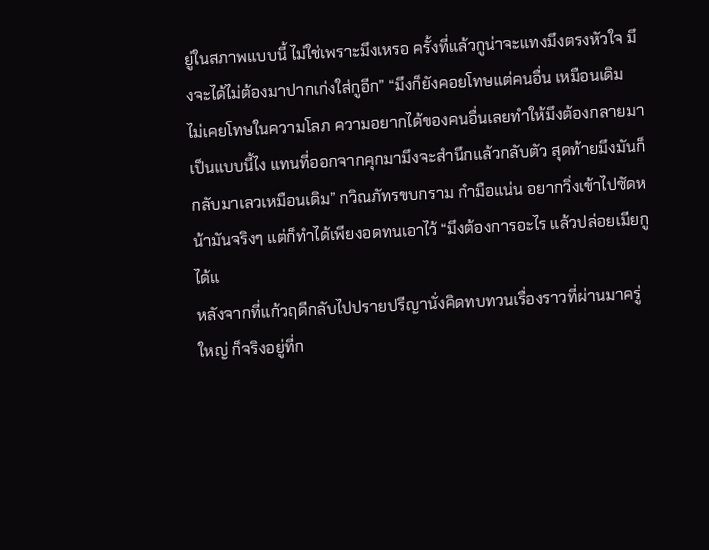ยู่ในสภาพแบบนี้ ไม่ใช่เพราะมึงเหรอ ครั้งที่แล้วกูน่าจะแทงมึงตรงหัวใจ มึงจะได้ไม่ต้องมาปากเก่งใส่กูอีก” “มึงก็ยังคอยโทษแต่คนอื่น เหมือนเดิม ไม่เคยโทษในความโลภ ความอยากได้ของคนอื่นเลยทำให้มึงต้องกลายมาเป็นแบบนี้ไง แทนที่ออกจากคุกมามึงจะสำนึกแล้วกลับตัว สุดท้ายมึงมันก็กลับมาเลวเหมือนเดิม” กวิณภัทรขบกราม กำมือแน่น อยากวิ่งเข้าไปซัดหน้ามันจริงๆ แต่ก็ทำได้เพียงอดทนเอาไว้ “มึงต้องการอะไร แล้วปล่อยเมียกูได้แ
หลังจากที่แก้วฤดีกลับไปปรายปรีญานั่งคิดทบทวนเรื่องราวที่ผ่านมาครู่ใหญ่ ก็จริงอยู่ที่ก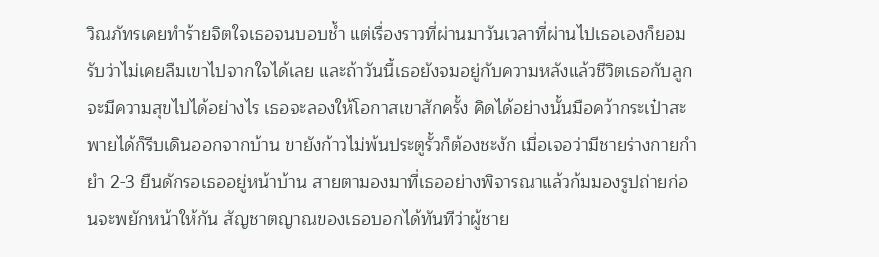วิณภัทรเคยทำร้ายจิตใจเธอจนบอบช้ำ แต่เรื่องราวที่ผ่านมาวันเวลาที่ผ่านไปเธอเองก็ยอมรับว่าไม่เคยลืมเขาไปจากใจได้เลย และถ้าวันนี้เธอยังจมอยู่กับความหลังแล้วชีวิตเธอกับลูกจะมีความสุขไปได้อย่างไร เธอจะลองให้โอกาสเขาสักครั้ง คิดได้อย่างนั้นมือคว้ากระเป๋าสะพายได้ก็รีบเดินออกจากบ้าน ขายังก้าวไม่พ้นประตูรั้วก็ต้องชะงัก เมื่อเจอว่ามีชายร่างกายกำยำ 2-3 ยืนดักรอเธออยู่หน้าบ้าน สายตามองมาที่เธออย่างพิจารณาแล้วก้มมองรูปถ่ายก่อนจะพยักหน้าให้กัน สัญชาตญาณของเธอบอกได้ทันทีว่าผู้ชาย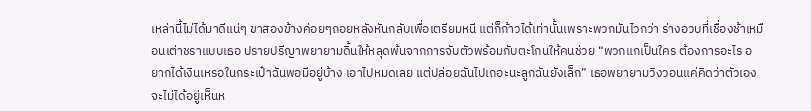เหล่านี้ไม่ได้มาดีแน่ๆ ขาสองข้างค่อยๆถอยหลังหันกลับเพื่อเตรียมหนี แต่ก็ก้าวได้เท่านั้นเพราะพวกมันไวกว่า ร่างอวบที่เชื่องช้าเหมือนเต่าชราแบบเธอ ปรายปรีญาพยายามดิ้นให้หลุดพ้นจากการจับตัวพร้อมกับตะโกนให้คนช่วย “พวกแกเป็นใคร ต้องการอะไร อยากได้เงินเหรอในกระเป๋าฉันพอมีอยู่บ้าง เอาไปหมดเลย แต่ปล่อยฉันไปเถอะนะลูกฉันยังเล็ก” เธอพยายามวิงวอนแค่คิดว่าตัวเองจะไม่ได้อยู่เห็นห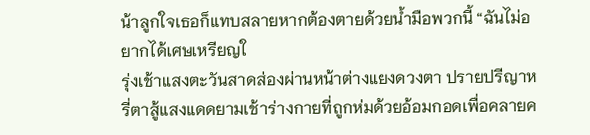น้าลูกใจเธอก็แทบสลายหากต้องตายด้วยน้ำมือพวกนี้ “ฉันไม่อยากได้เศษเหรียญใ
รุ่งเช้าแสงตะวันสาดส่องผ่านหน้าต่างแยงดวงตา ปรายปรีญาหรี่ตาสู้แสงแดดยามเช้าร่างกายที่ถูกห่มด้วยอ้อมกอดเพื่อคลายค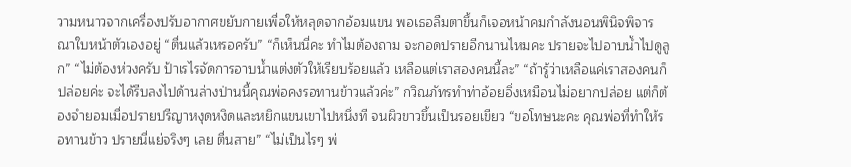วามหนาวจากเครื่องปรับอากาศขยับกายเพื่อให้หลุดจากอ้อมแขน พอเธอลืมตาขึ้นก็เจอหน้าคมกำลังนอนพินิจพิจารณาใบหน้าตัวเองอยู่ “ตื่นแล้วเหรอครับ” “ก็เห็นนี่คะ ทำไมต้องถาม จะกอดปรายอีกนานไหมคะ ปรายจะไปอาบน้ำไปดูลูก” “ไม่ต้องห่วงครับ ป้าเรไรจัดการอาบน้ำแต่งตัวให้เรียบร้อยแล้ว เหลือแต่เราสองคนนี้ละ” “ถ้ารู้ว่าเหลือแค่เราสองคนก็ปล่อยค่ะ จะได้รีบลงไปด้านล่างป่านนี้คุณพ่อคงรอทานข้าวแล้วค่ะ” กวิณภัทรทำท่าอ้อยอิ่งเหมือนไม่อยากปล่อย แต่ก็ต้องจำยอมเมื่อปรายปรีญาหงุดหงิดและหยิกแขนเขาไปหนึ่งที จนผิวขาวขึ้นเป็นรอยเขียว “ขอโทษนะคะ คุณพ่อที่ทำให้รอทานข้าว ปรายนี่แย่จริงๆ เลย ตื่นสาย” “ไม่เป็นไรๆ พ่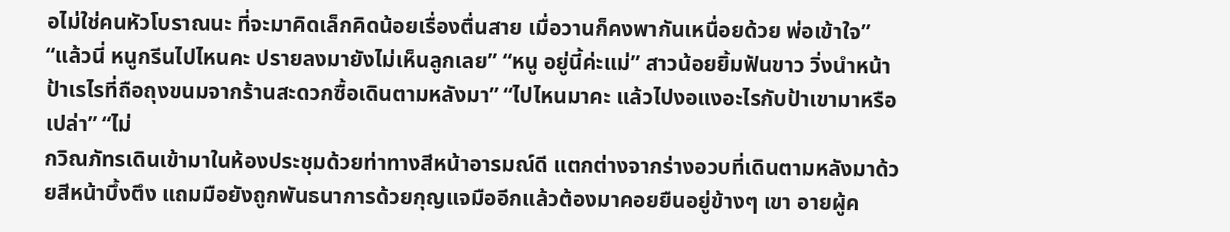อไม่ใช่คนหัวโบราณนะ ที่จะมาคิดเล็กคิดน้อยเรื่องตื่นสาย เมื่อวานก็คงพากันเหนื่อยด้วย พ่อเข้าใจ” “แล้วนี่ หนูกรีนไปไหนคะ ปรายลงมายังไม่เห็นลูกเลย” “หนู อยู่นี้ค่ะแม่” สาวน้อยยิ้มฟันขาว วิ่งนำหน้าป้าเรไรที่ถือถุงขนมจากร้านสะดวกซื้อเดินตามหลังมา” “ไปไหนมาคะ แล้วไปงอแงอะไรกับป้าเขามาหรือเปล่า” “ไม่
กวิณภัทรเดินเข้ามาในห้องประชุมด้วยท่าทางสีหน้าอารมณ์ดี แตกต่างจากร่างอวบที่เดินตามหลังมาด้วยสีหน้าบึ้งตึง แถมมือยังถูกพันธนาการด้วยกุญแจมืออีกแล้วต้องมาคอยยืนอยู่ข้างๆ เขา อายผู้ค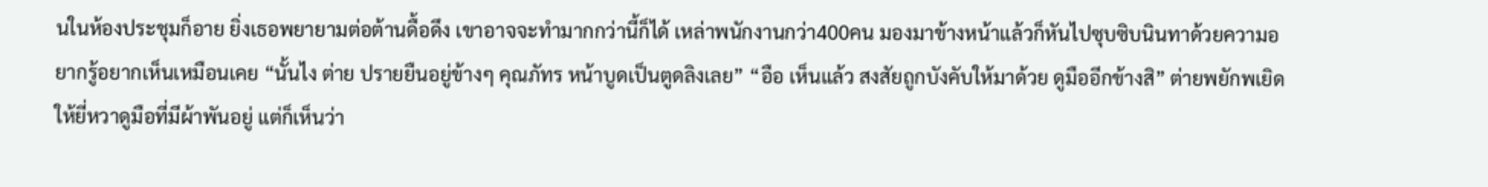นในห้องประชุมก็อาย ยิ่งเธอพยายามต่อต้านดื้อดึง เขาอาจจะทำมากกว่านี้ก็ได้ เหล่าพนักงานกว่า400คน มองมาข้างหน้าแล้วก็หันไปซุบซิบนินทาด้วยความอยากรู้อยากเห็นเหมือนเคย “นั้นไง ต่าย ปรายยืนอยู่ข้างๆ คุณภัทร หน้าบูดเป็นตูดลิงเลย” “อือ เห็นแล้ว สงสัยถูกบังคับให้มาด้วย ดูมืออีกข้างสิ” ต่ายพยักพเยิดให้ยี่หวาดูมือที่มีผ้าพันอยู่ แต่ก็เห็นว่า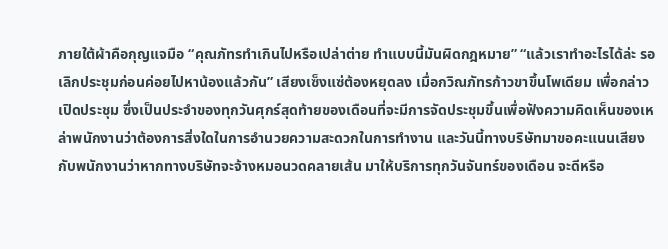ภายใต้ผ้าคือกุญแจมือ “คุณภัทรทำเกินไปหรือเปล่าต่าย ทำแบบนี้มันผิดกฎหมาย” “แล้วเราทำอะไรได้ล่ะ รอเลิกประชุมก่อนค่อยไปหาน้องแล้วกัน” เสียงเซ็งแซ่ต้องหยุดลง เมื่อกวิณภัทรก้าวขาขึ้นโพเดียม เพื่อกล่าวเปิดประชุม ซึ่งเป็นประจำของทุกวันศุกร์สุดท้ายของเดือนที่จะมีการจัดประชุมขึ้นเพื่อฟังความคิดเห็นของเหล่าพนักงานว่าต้องการสิ่งใดในการอำนวยความสะดวกในการทำงาน และวันนี้ทางบริษัทมาขอคะแนนเสียงกับพนักงานว่าหากทางบริษัทจะจ้างหมอนวดคลายเส้น มาให้บริการทุกวันจันทร์ของเดือน จะดีหรือ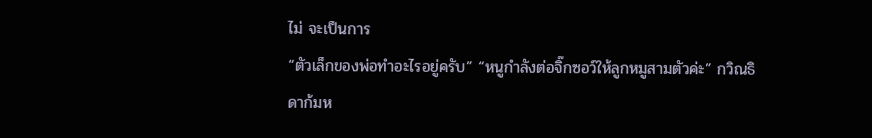ไม่ จะเป็นการ
“ตัวเล็กของพ่อทำอะไรอยู่ครับ” “หนูกำลังต่อจิ๊กซอว์ให้ลูกหมูสามตัวค่ะ” กวิณธิดาก้มห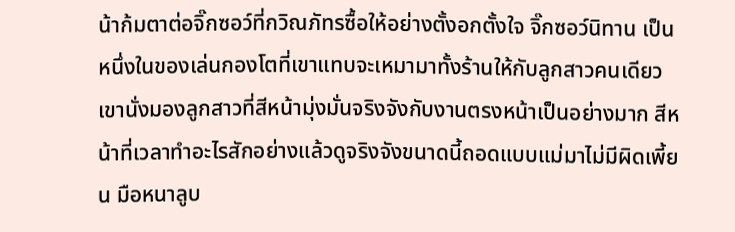น้าก้มตาต่อจิ๊กซอว์ที่กวิณภัทรซื้อให้อย่างตั้งอกตั้งใจ จิ๊กซอว์นิทาน เป็นหนึ่งในของเล่นกองโตที่เขาแทบจะเหมามาทั้งร้านให้กับลูกสาวคนเดียว เขานั่งมองลูกสาวที่สีหน้ามุ่งมั่นจริงจังกับงานตรงหน้าเป็นอย่างมาก สีหน้าที่เวลาทำอะไรสักอย่างแล้วดูจริงจังขนาดนี้ถอดแบบแม่มาไม่มีผิดเพี้ยน มือหนาลูบ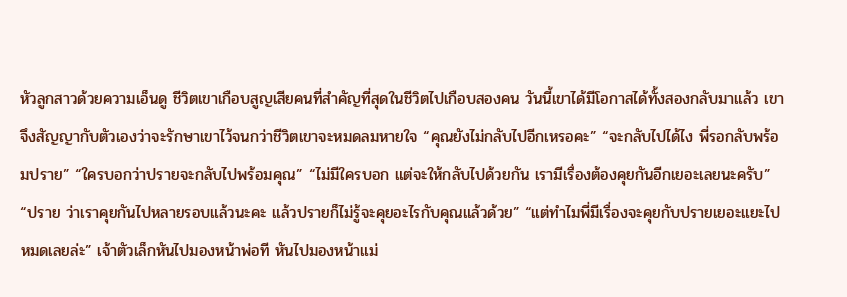หัวลูกสาวด้วยความเอ็นดู ชีวิตเขาเกือบสูญเสียคนที่สำคัญที่สุดในชีวิตไปเกือบสองคน วันนี้เขาได้มีโอกาสได้ทั้งสองกลับมาแล้ว เขาจึงสัญญากับตัวเองว่าจะรักษาเขาไว้จนกว่าชีวิตเขาจะหมดลมหายใจ “คุณยังไม่กลับไปอีกเหรอคะ” “จะกลับไปได้ไง พี่รอกลับพร้อมปราย” “ใครบอกว่าปรายจะกลับไปพร้อมคุณ” “ไม่มีใครบอก แต่จะให้กลับไปด้วยกัน เรามีเรื่องต้องคุยกันอีกเยอะเลยนะครับ” “ปราย ว่าเราคุยกันไปหลายรอบแล้วนะคะ แล้วปรายก็ไม่รู้จะคุยอะไรกับคุณแล้วด้วย” “แต่ทำไมพี่มีเรื่องจะคุยกับปรายเยอะแยะไปหมดเลยล่ะ” เจ้าตัวเล็กหันไปมองหน้าพ่อที หันไปมองหน้าแม่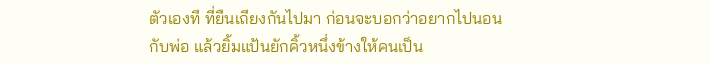ตัวเองที ที่ยืนเถียงกันไปมา ก่อนจะบอกว่าอยากไปนอนกับพ่อ แล้วยิ้มแป้นยักคิ้วหนึ่งข้างให้คนเป็น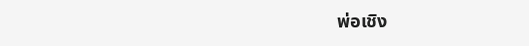พ่อเชิง